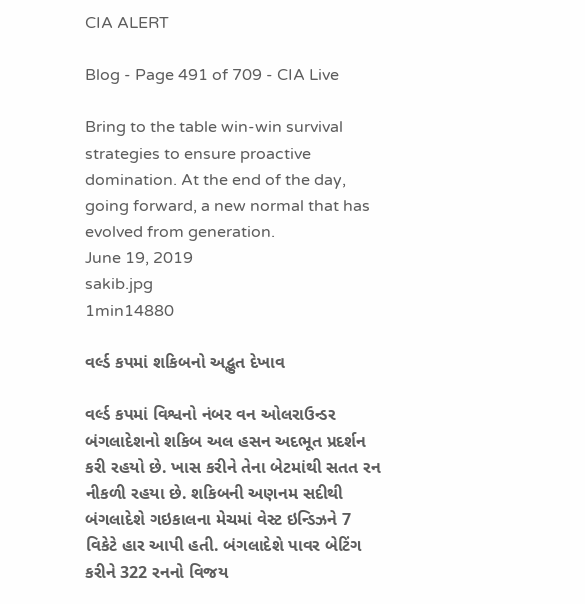CIA ALERT

Blog - Page 491 of 709 - CIA Live

Bring to the table win-win survival strategies to ensure proactive domination. At the end of the day, going forward, a new normal that has evolved from generation.
June 19, 2019
sakib.jpg
1min14880

વર્લ્ડ કપમાં શકિબનો અદ્ભુત દેખાવ

વર્લ્ડ કપમાં વિશ્વનો નંબર વન ઓલરાઉન્ડર બંગલાદેશનો શકિબ અલ હસન અદભૂત પ્રદર્શન કરી રહયો છે. ખાસ કરીને તેના બેટમાંથી સતત રન નીકળી રહયા છે. શકિબની અણનમ સદીથી બંગલાદેશે ગઇકાલના મેચમાં વેસ્ટ ઇન્ડિઝને 7 વિકેટે હાર આપી હતી. બંગલાદેશે પાવર બેટિંગ કરીને 322 રનનો વિજય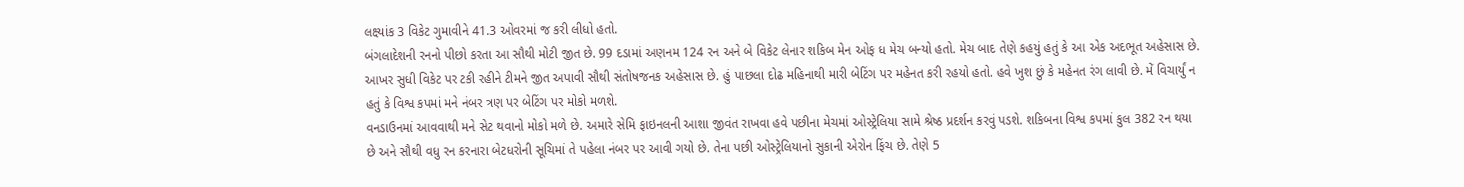લક્ષ્યાંક 3 વિકેટ ગુમાવીને 41.3 ઓવરમાં જ કરી લીધો હતો.
બંગલાદેશની રનનો પીછો કરતા આ સૌથી મોટી જીત છે. 99 દડામાં અણનમ 124 રન અને બે વિકેટ લેનાર શકિબ મેન ઓફ ધ મેચ બન્યો હતો. મેચ બાદ તેણે કહયું હતું કે આ એક અદભૂત અહેસાસ છે. આખર સુધી વિકેટ પર ટકી રહીને ટીમને જીત અપાવી સૌથી સંતોષજનક અહેસાસ છે. હું પાછલા દોઢ મહિનાથી મારી બેટિંગ પર મહેનત કરી રહયો હતો. હવે ખુશ છું કે મહેનત રંગ લાવી છે. મેં વિચાર્યું ન હતું કે વિશ્વ કપમાં મને નંબર ત્રણ પર બેટિંગ પર મોકો મળશે.
વનડાઉનમાં આવવાથી મને સેટ થવાનો મોકો મળે છે. અમારે સેમિ ફાઇનલની આશા જીવંત રાખવા હવે પછીના મેચમાં ઓસ્ટ્રેલિયા સામે શ્રેષ્ઠ પ્રદર્શન કરવું પડશે. શકિબના વિશ્વ કપમાં કુલ 382 રન થયા છે અને સૌથી વધુ રન કરનારા બેટધરોની સૂચિમાં તે પહેલા નંબર પર આવી ગયો છે. તેના પછી ઓસ્ટ્રેલિયાનો સુકાની એરોન ફિંચ છે. તેણે 5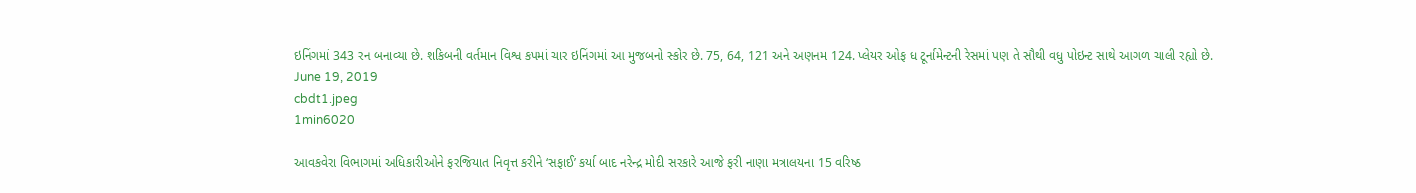ઇનિંગમાં 343 રન બનાવ્યા છે. શકિબની વર્તમાન વિશ્વ કપમાં ચાર ઇનિંગમાં આ મુજબનો સ્કોર છે. 75, 64, 121 અને અણનમ 124. પ્લેયર ઓફ ધ ટૂર્નામેન્ટની રેસમાં પણ તે સૌથી વધુ પોઇન્ટ સાથે આગળ ચાલી રહ્યો છે.
June 19, 2019
cbdt1.jpeg
1min6020

આવકવેરા વિભાગમાં અધિકારીઓને ફરજિયાત નિવૃત્ત કરીને ‘સફાઈ’ કર્યા બાદ નરેન્દ્ર મોદી સરકારે આજે ફરી નાણા મત્રાલયના 15 વરિષ્ઠ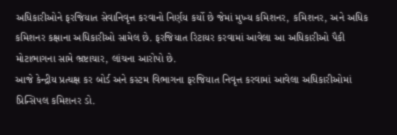અધિકારીઓને ફરજિયાત સેવાનિવૃત્ત કરવાનો નિર્ણય કર્યો છે જેમાં મુખ્ય કમિશનર, કમિશનર, અને અધિક કમિશનર કક્ષાના અધિકારીઓ સામેલ છે. ફરજિયાત રિટાયર કરવામાં આવેલા આ અધિકારીઓ પૈકી મોટાભાગના સામે ભ્રષ્ટાચાર, લાંચના આરોપો છે.
આજે કેન્દ્રીય પ્રત્યક્ષ કર બોર્ડ અને કસ્ટમ વિભાગના ફરજિયાત નિવૃત્ત કરવામાં આવેલા અધિકારીઓમાં
પ્રિન્સિપલ કમિશનર ડો.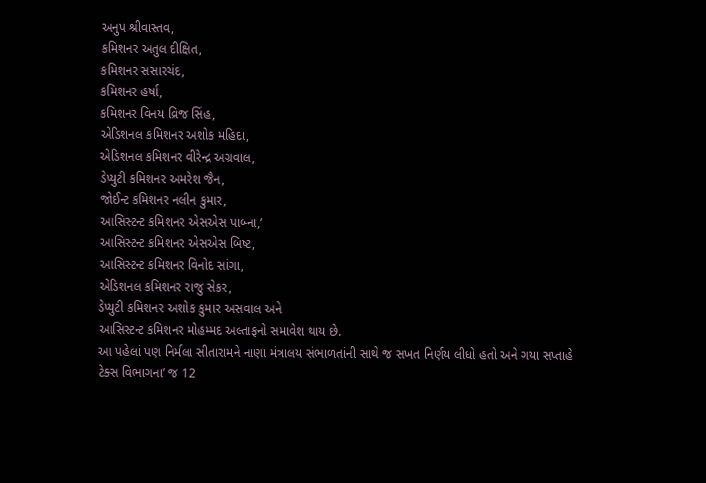અનુપ શ્રીવાસ્તવ,
કમિશનર અતુલ દીક્ષિત,
કમિશનર સસારચંદ,
કમિશનર હર્ષા,
કમિશનર વિનય વ્રિજ સિંહ,
એડિશનલ કમિશનર અશોક મહિદા,
એડિશનલ કમિશનર વીરેન્દ્ર અગ્રવાલ,
ડેપ્યુટી કમિશનર અમરેશ જૈન,
જોઈન્ટ કમિશનર નલીન કુમાર,
આસિસ્ટન્ટ કમિશનર એસએસ પાબ્ના,’
આસિસ્ટન્ટ કમિશનર એસએસ બિષ્ટ,
આસિસ્ટન્ટ કમિશનર વિનોદ સાંગા,
એડિશનલ કમિશનર રાજુ સેકર,
ડેપ્યુટી કમિશનર અશોક કુમાર અસવાલ અને
આસિસ્ટન્ટ કમિશનર મોહમ્મદ અલ્તાફનો સમાવેશ થાય છે.
આ પહેલાં પણ નિર્મલા સીતારામને નાણા મંત્રાલય સંભાળતાંની સાથે જ સખત નિર્ણય લીધો હતો અને ગયા સપ્તાહે ટેક્સ વિભાગના’ જ 12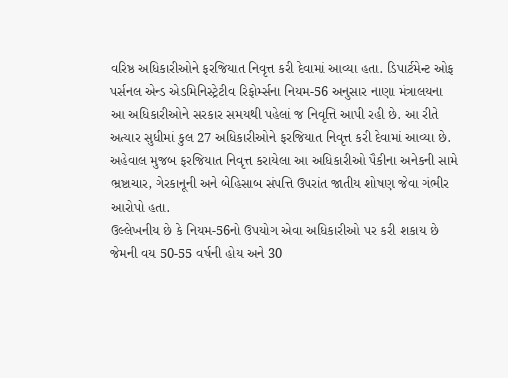વરિષ્ઠ અધિકારીઓને ફરજિયાત નિવૃત્ત કરી દેવામાં આવ્યા હતા. ડિપાર્ટમેન્ટ ઓફ પર્સનલ એન્ડ એડમિનિસ્ટ્રેટીવ રિફોર્મ્સના નિયમ-56 અનુસાર નાણા મંત્રાલયના આ અધિકારીઓને સરકાર સમયથી પહેલાં જ નિવૃત્તિ આપી રહી છે. આ રીતે અત્યાર સુધીમાં કુલ 27 અધિકારીઓને ફરજિયાત નિવૃત્ત કરી દેવામાં આવ્યા છે.
અહેવાલ મુજબ ફરજિયાત નિવૃત્ત કરાયેલા આ અધિકારીઓ પૈકીના અનેકની સામે ભ્રષ્ટાચાર, ગેરકાનૂની અને બેહિસાબ સંપત્તિ ઉપરાંત જાતીય શોષણ જેવા ગંભીર આરોપો હતા.
ઉલ્લેખનીય છે કે નિયમ-56નો ઉપયોગ એવા અધિકારીઓ પર કરી શકાય છે જેમની વય 50-55 વર્ષની હોય અને 30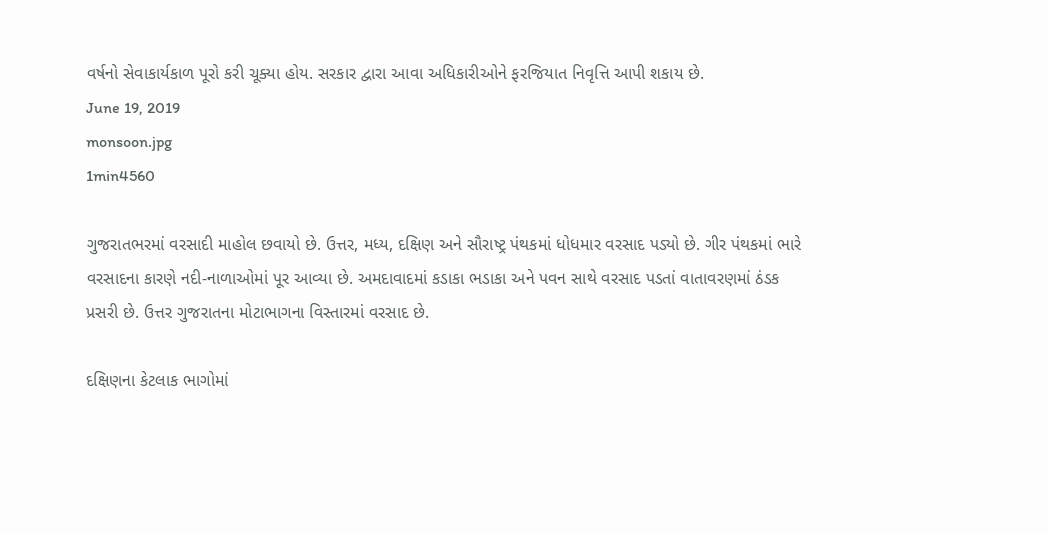વર્ષનો સેવાકાર્યકાળ પૂરો કરી ચૂક્યા હોય. સરકાર દ્વારા આવા અધિકારીઓને ફરજિયાત નિવૃત્તિ આપી શકાય છે.
June 19, 2019
monsoon.jpg
1min4560

ગુજરાતભરમાં વરસાદી માહોલ છવાયો છે. ઉત્તર, મધ્ય, દક્ષિણ અને સૌરાષ્ટ્ર પંથકમાં ધોધમાર વરસાદ પડ્યો છે. ગીર પંથકમાં ભારે વરસાદના કારણે નદી-નાળાઓમાં પૂર આવ્યા છે. અમદાવાદમાં કડાકા ભડાકા અને પવન સાથે વરસાદ પડતાં વાતાવરણમાં ઠંડક પ્રસરી છે. ઉત્તર ગુજરાતના મોટાભાગના વિસ્તારમાં વરસાદ છે.

દક્ષિણના કેટલાક ભાગોમાં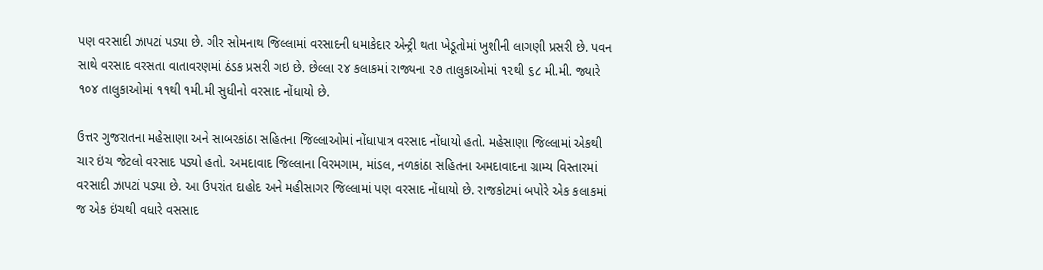પણ વરસાદી ઝાપટાં પડ્યા છે. ગીર સોમનાથ જિલ્લામાં વરસાદની ધમાકેદાર એન્ટ્રી થતા ખેડૂતોમાં ખુશીની લાગણી પ્રસરી છે. પવન સાથે વરસાદ વરસતા વાતાવરણમાં ઠંડક પ્રસરી ગઇ છે. છેલ્લા ૨૪ કલાકમાં રાજ્યના ૨૭ તાલુકાઓમાં ૧૨થી ૬૮ મી.મી. જ્યારે ૧૦૪ તાલુકાઓમાં ૧૧થી ૧મી.મી સુધીનો વરસાદ નોંધાયો છે.

ઉત્તર ગુજરાતના મહેસાણા અને સાબરકાંઠા સહિતના જિલ્લાઓમાં નોંધાપાત્ર વરસાદ નોંધાયો હતો. મહેસાણા જિલ્લામાં એકથી ચાર ઇંચ જેટલો વરસાદ પડ્યો હતો. અમદાવાદ જિલ્લાના વિરમગામ, માંડલ, નળકાંઠા સહિતના અમદાવાદના ગ્રામ્ય વિસ્તારમાં વરસાદી ઝાપટાં પડ્યા છે. આ ઉપરાંત દાહોદ અને મહીસાગર જિલ્લામાં પણ વરસાદ નોંધાયો છે. રાજકોટમાં બપોરે એક કલાકમાં જ એક ઇંચથી વધારે વસસાદ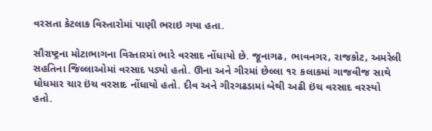વરસતા કેટલાક વિસ્તારોમાં પાણી ભરાઇ ગયા હતા.

સૌરાષ્ટ્રના મોટાભાગના વિસ્તારમાં ભારે વરસાદ નોંધાયો છે. જૂનાગઢ, ભાવનગર, રાજકોટ, અમરેલી સહતિના જિલ્લાઓમાં વરસાદ પડ્યો હતો. ઊના અને ગીરમાં છેલ્લા ૧૨ કલાકમાં ગાજવીજ સાથે ધોધમાર ચાર ઇંચ વરસાદ નોંધાયો હતો. દીવ અને ગીરગઢડામાં બેથી અઢી ઇંચ વરસાદ વરસ્યો હતો.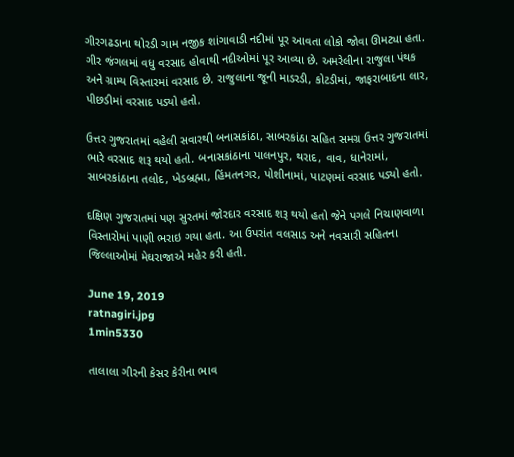ગીરગઢડાના થોરડી ગામ નજીક શાંગાવાડી નદીમાં પૂર આવતા લોકો જોવા ઊમટ્યા હતા. ગીર જંગલમાં વધુ વરસાદ હોવાથી નદીઓમાં પૂર આવ્યા છે. અમરેલીના રાજુલા પંથક અને ગ્રામ્ય વિસ્તારમાં વરસાદ છે. રાજુલાના જૂની માડરડી, કોટડીમાં, જાફરાબાદના લાર, પીછડીમાં વરસાદ પડ્યો હતો.

ઉત્તર ગુજરાતમાં વહેલી સવારથી બનાસકાંઠા, સાબરકાંઠા સહિત સમગ્ર ઉત્તર ગુજરાતમાં ભારે વરસાદ શરૂ થયો હતો. બનાસકાંઠાના પાલનપુર, થરાદ, વાવ, ધાનેરામાં, સાબરકાંઠાના તલોદ, ખેડબ્રહ્મા, હિંમતનગર, પોશીનામાં, પાટણમાં વરસાદ પડ્યો હતો.

દક્ષિણ ગુજરાતમાં પણ સુરતમાં જોરદાર વરસાદ શરૂ થયો હતો જેને પગલે નિચાણવાળા વિસ્તારોમાં પાણી ભરાઇ ગયા હતા. આ ઉપરાંત વલસાડ અને નવસારી સહિતના જિલ્લાઓમાં મેઘરાજાએ મહેર કરી હતી.

June 19, 2019
ratnagiri.jpg
1min5330

તાલાલા ગીરની કેસર કેરીના ભાવ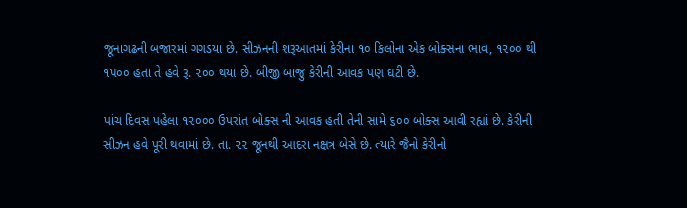જૂનાગઢની બજારમાં ગગડયા છે. સીઝનની શરૂઆતમાં કેરીના ૧૦ કિલોના એક બોક્સના ભાવ, ૧૨૦૦ થી ૧૫૦૦ હતા તે હવે રૂ. ૨૦૦ થયા છે. બીજી બાજુ કેરીની આવક પણ ઘટી છે.

પાંચ દિવસ પહેલા ૧૨૦૦૦ ઉપરાંત બોક્સ ની આવક હતી તેની સામે ૬૦૦ બોક્સ આવી રહ્યાં છે. કેરીની સીઝન હવે પૂરી થવામાં છે. તા. ૨૨ જૂનથી આદરા નક્ષત્ર બેસે છે. ત્યારે જૈનો કેરીનો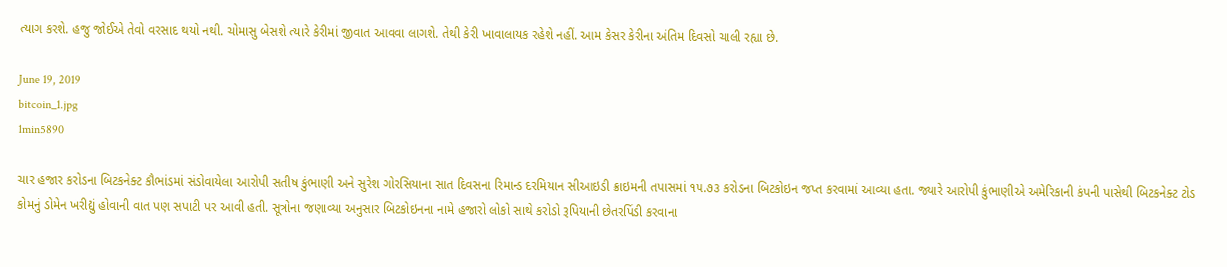ત્યાગ કરશે. હજુ જોઈએ તેવો વરસાદ થયો નથી. ચોમાસુ બેસશે ત્યારે કેરીમાં જીવાત આવવા લાગશે. તેથી કેરી ખાવાલાયક રહેશે નહીં. આમ કેસર કેરીના અંતિમ દિવસો ચાલી રહ્યા છે.

June 19, 2019
bitcoin_1.jpg
1min5890

ચાર હજાર કરોડના બિટકનેક્ટ કૌભાંડમાં સંડોવાયેલા આરોપી સતીષ કુંભાણી અને સુરેશ ગોરસિયાના સાત દિવસના રિમાન્ડ દરમિયાન સીઆઇડી ક્રાઇમની તપાસમાં ૧૫.૭૩ કરોડના બિટકોઇન જપ્ત કરવામાં આવ્યા હતા. જ્યારે આરોપી કુંભાણીએ અમેરિકાની કંપની પાસેથી બિટકનેક્ટ ટોડ કોમનું ડોમેન ખરીદ્યું હોવાની વાત પણ સપાટી પર આવી હતી. સૂત્રોના જણાવ્યા અનુસાર બિટકોઇનના નામે હજારો લોકો સાથે કરોડો રૂપિયાની છેતરપિંડી કરવાના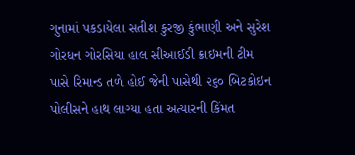ગુનામાં પકડાયેલા સતીશ કુરજી કુંભાણી અને સુરેશ ગોરધન ગોરસિયા હાલ સીઆઈડી ક્રાઇમની ટીમ પાસે રિમાન્ડ તળે હોઈ જેની પાસેથી ૨૬૦ બિટકોઇન પોલીસને હાથ લાગ્યા હતા અત્યારની કિંમત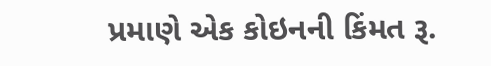પ્રમાણે એક કોઇનની કિંમત રૂ.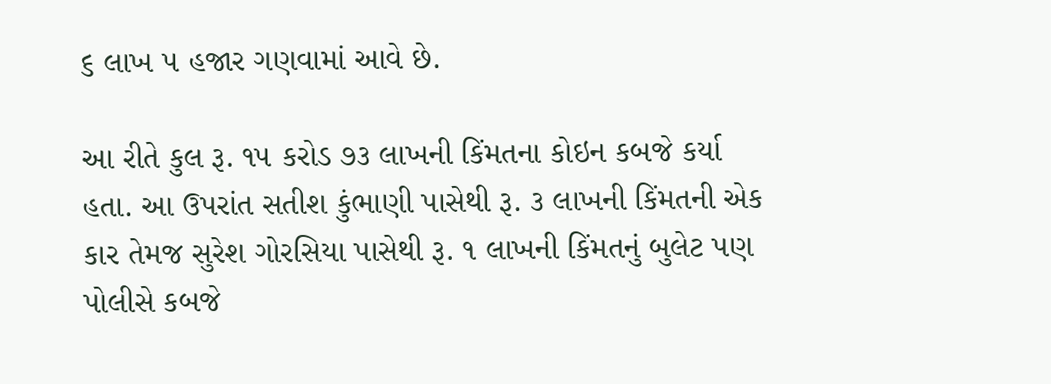૬ લાખ ૫ હજાર ગણવામાં આવે છે.

આ રીતે કુલ રૂ. ૧૫ કરોડ ૭૩ લાખની કિંમતના કોઇન કબજે કર્યા હતા. આ ઉપરાંત સતીશ કુંભાણી પાસેથી રૂ. ૩ લાખની કિંમતની એક કાર તેમજ સુરેશ ગોરસિયા પાસેથી રૂ. ૧ લાખની કિંમતનું બુલેટ પણ પોલીસે કબજે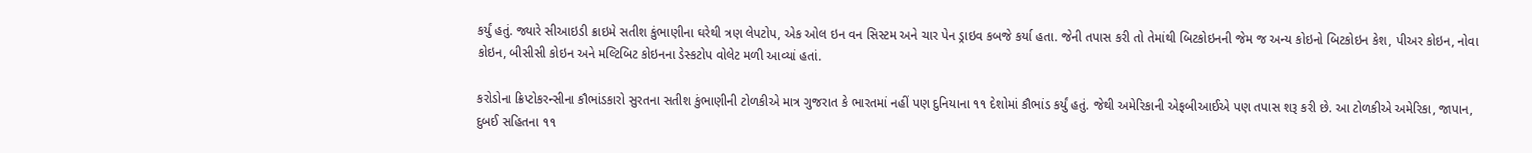કર્યું હતું. જ્યારે સીઆઇડી ક્રાઇમે સતીશ કુંભાણીના ઘરેથી ત્રણ લેપટોપ, એક ઓલ ઇન વન સિસ્ટમ અને ચાર પેન ડ્રાઇવ કબજે કર્યા હતા. જેની તપાસ કરી તો તેમાંથી બિટકોઇનની જેમ જ અન્ય કોઇનો બિટકોઇન કેશ, પીઅર કોઇન, નોવા કોઇન, બીસીસી કોઇન અને મલ્ટિબિટ કોઇનના ડેસ્કટોપ વોલેટ મળી આવ્યાં હતાં.

કરોડોના ક્રિપ્ટોકરન્સીના કૌભાંડકારો સુરતના સતીશ કુંભાણીની ટોળકીએ માત્ર ગુજરાત કે ભારતમાં નહીં પણ દુનિયાના ૧૧ દેશોમાં કૌભાંડ કર્યું હતું. જેથી અમેરિકાની એફબીઆઈએ પણ તપાસ શરૂ કરી છે. આ ટોળકીએ અમેરિકા, જાપાન, દુબઈ સહિતના ૧૧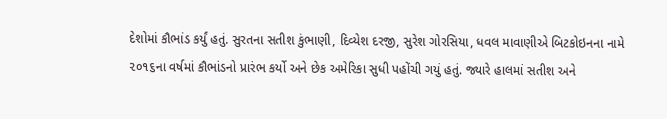દેશોમાં કૌભાંડ કર્યું હતું. સુરતના સતીશ કુંભાણી, દિવ્યેશ દરજી, સુરેશ ગોરસિયા, ધવલ માવાણીએ બિટકોઇનના નામે ૨૦૧૬ના વર્ષમાં કૌભાંડનો પ્રારંભ કર્યો અને છેક અમેરિકા સુધી પહોંચી ગયું હતું. જ્યારે હાલમાં સતીશ અને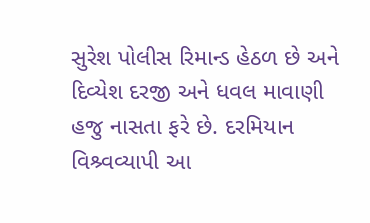સુરેશ પોલીસ રિમાન્ડ હેઠળ છે અને દિવ્યેશ દરજી અને ધવલ માવાણી હજુ નાસતા ફરે છે. દરમિયાન વિશ્ર્વવ્યાપી આ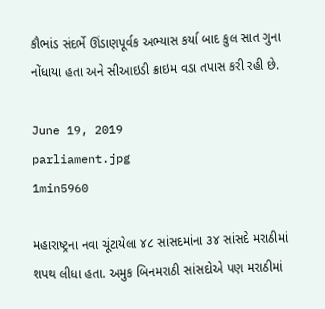કૌભાંડ સંદર્ભે ઊંડાણપૂર્વક અભ્યાસ કર્યા બાદ કુલ સાત ગુના નોંધાયા હતા અને સીઆઇડી ક્રાઇમ વડા તપાસ કરી રહી છે.

June 19, 2019
parliament.jpg
1min5960

મહારાષ્ટ્રના નવા ચૂંટાયેલા ૪૮ સાંસદમાંના ૩૪ સાંસદે મરાઠીમાં શપથ લીધા હતા. અમુક બિનમરાઠી સાંસદોએ પણ મરાઠીમાં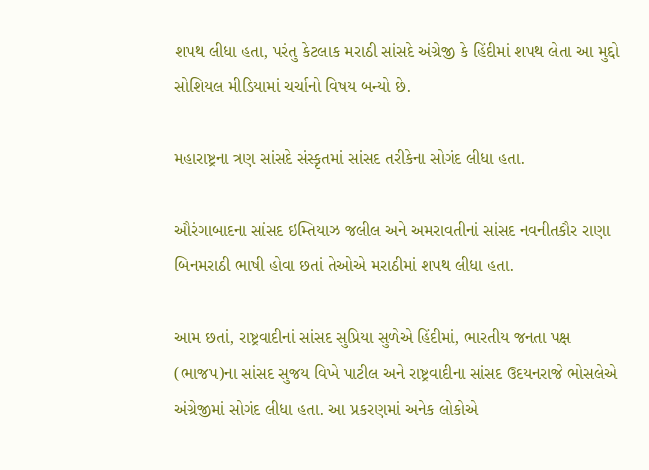શપથ લીધા હતા, પરંતુ કેટલાક મરાઠી સાંસદે અંગ્રેજી કે હિંદીમાં શપથ લેતા આ મુદ્દો સોશિયલ મીડિયામાં ચર્ચાનો વિષય બન્યો છે.

મહારાષ્ટ્રના ત્રણ સાંસદે સંસ્કૃતમાં સાંસદ તરીકેના સોગંદ લીધા હતા.

ઔરંગાબાદના સાંસદ ઇમ્તિયાઝ જલીલ અને અમરાવતીનાં સાંસદ નવનીતકૌર રાણા બિનમરાઠી ભાષી હોવા છતાં તેઓએ મરાઠીમાં શપથ લીધા હતા.

આમ છતાં, રાષ્ટ્રવાદીનાં સાંસદ સુપ્રિયા સુળેએ હિંદીમાં, ભારતીય જનતા પક્ષ (ભાજપ)ના સાંસદ સુજય વિખે પાટીલ અને રાષ્ટ્રવાદીના સાંસદ ઉદયનરાજે ભોસલેએ અંગ્રેજીમાં સોગંદ લીધા હતા. આ પ્રકરણમાં અનેક લોકોએ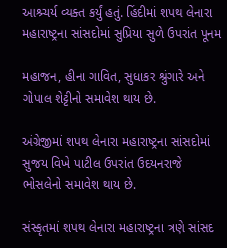આશ્ર્ચર્ય વ્યક્ત કર્યું હતું. હિંદીમાં શપથ લેનારા મહારાષ્ટ્રના સાંસદોમાં સુપ્રિયા સુળે ઉપરાંત પૂનમ

મહાજન, હીના ગાવિત, સુધાકર શ્રુંગારે અને ગોપાલ શેટ્ટીનો સમાવેશ થાય છે.

અંગ્રેજીમાં શપથ લેનારા મહારાષ્ટ્રના સાંસદોમાં સુજય વિખે પાટીલ ઉપરાંત ઉદયનરાજે ભોસલેનો સમાવેશ થાય છે.

સંસ્કૃતમાં શપથ લેનારા મહારાષ્ટ્રના ત્રણે સાંસદ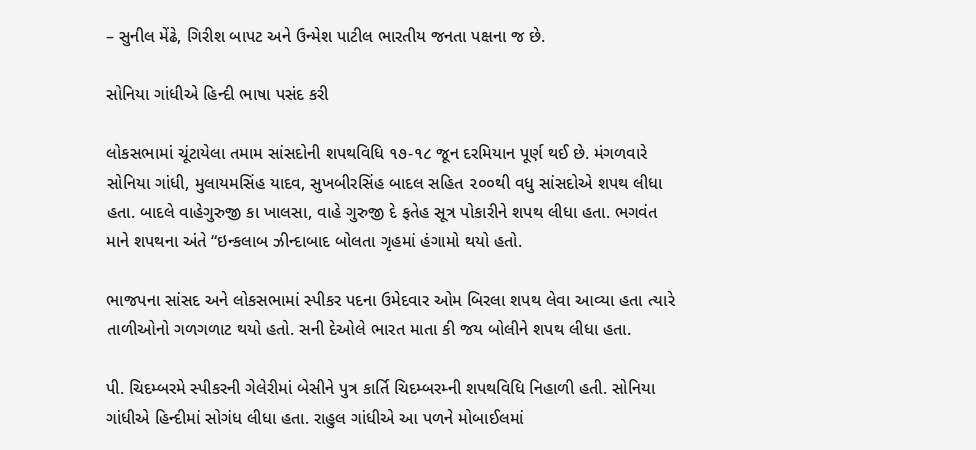– સુનીલ મેંઢે, ગિરીશ બાપટ અને ઉન્મેશ પાટીલ ભારતીય જનતા પક્ષના જ છે.

સોનિયા ગાંધીએ હિન્દી ભાષા પસંદ કરી

લોકસભામાં ચૂંટાયેલા તમામ સાંસદોની શપથવિધિ ૧૭-૧૮ જૂન દરમિયાન પૂર્ણ થઈ છે. મંગળવારે સોનિયા ગાંધી, મુલાયમસિંહ યાદવ, સુખબીરસિંહ બાદલ સહિત ૨૦૦થી વધુ સાંસદોએ શપથ લીધા હતા. બાદલે વાહેગુરુજી કા ખાલસા, વાહે ગુરુજી દે ફતેહ સૂત્ર પોકારીને શપથ લીધા હતા. ભગવંત માને શપથના અંતે “ઇન્કલાબ ઝીન્દાબાદ બોલતા ગૃહમાં હંગામો થયો હતો.

ભાજપના સાંસદ અને લોકસભામાં સ્પીકર પદના ઉમેદવાર ઓમ બિરલા શપથ લેવા આવ્યા હતા ત્યારે તાળીઓનો ગળગળાટ થયો હતો. સની દેઓલે ભારત માતા કી જય બોલીને શપથ લીધા હતા.

પી. ચિદમ્બરમે સ્પીકરની ગેલેરીમાં બેસીને પુત્ર કાર્તિ ચિદમ્બરમ્ની શપથવિધિ નિહાળી હતી. સોનિયા ગાંધીએ હિન્દીમાં સોગંધ લીધા હતા. રાહુલ ગાંધીએ આ પળને મોબાઈલમાં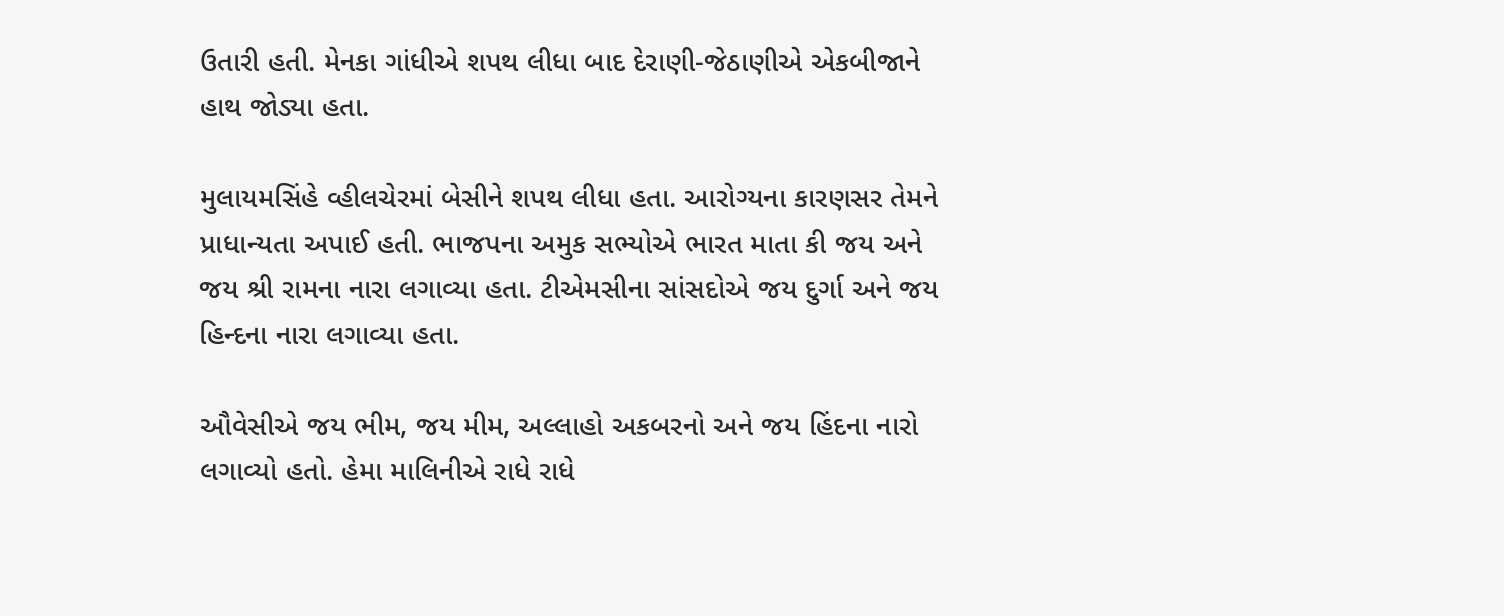ઉતારી હતી. મેનકા ગાંધીએ શપથ લીધા બાદ દેરાણી-જેઠાણીએ એકબીજાને હાથ જોડ્યા હતા.

મુલાયમસિંહે વ્હીલચેરમાં બેસીને શપથ લીધા હતા. આરોગ્યના કારણસર તેમને પ્રાધાન્યતા અપાઈ હતી. ભાજપના અમુક સભ્યોએ ભારત માતા કી જય અને જય શ્રી રામના નારા લગાવ્યા હતા. ટીએમસીના સાંસદોએ જય દુર્ગા અને જય હિન્દના નારા લગાવ્યા હતા.

ઔવેસીએ જય ભીમ, જય મીમ, અલ્લાહો અકબરનો અને જય હિંદના નારો લગાવ્યો હતો. હેમા માલિનીએ રાધે રાધે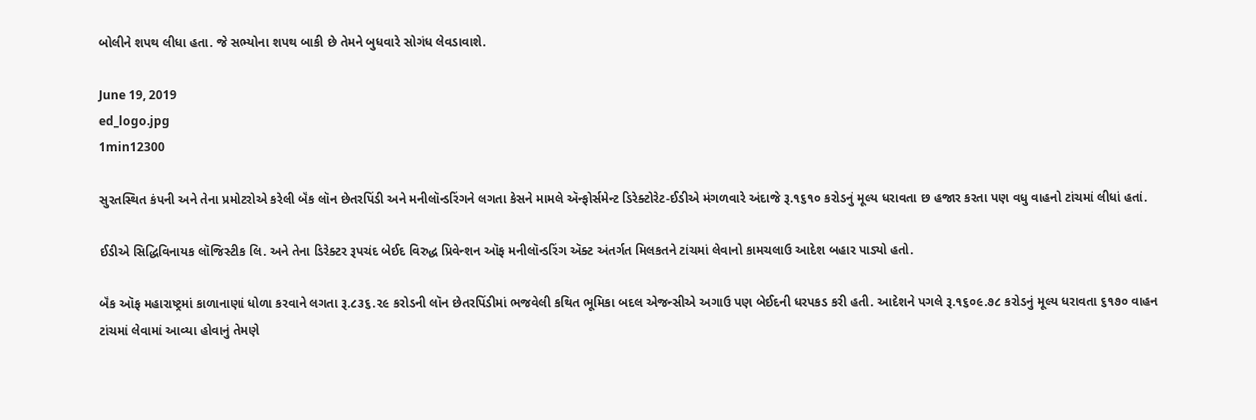બોલીને શપથ લીધા હતા. જે સભ્યોના શપથ બાકી છે તેમને બુધવારે સોગંધ લેવડાવાશે.

June 19, 2019
ed_logo.jpg
1min12300

સુરતસ્થિત કંપની અને તેના પ્રમોટરોએ કરેલી બૅંક લૉન છેતરપિંડી અને મનીલૉન્ડરિંગને લગતા કેસને મામલે ઍન્ફોર્સમેન્ટ ડિરેક્ટોરેટ-ઈડીએ મંગળવારે અંદાજે રૂ.૧૬૧૦ કરોડનું મૂલ્ય ધરાવતા છ હજાર કરતા પણ વધુ વાહનો ટાંચમાં લીધાં હતાં.

ઈડીએ સિદ્ધિવિનાયક લૉજિસ્ટીક લિ. અને તેના ડિરેક્ટર રૂપચંદ બેઈદ વિરુદ્ધ પ્રિવેન્શન ઑફ મનીલૉન્ડરિંગ ઍક્ટ અંતર્ગત મિલકતને ટાંચમાં લેવાનો કામચલાઉ આદેશ બહાર પાડ્યો હતો.

બૅંક ઑફ મહારાષ્ટ્રમાં કાળાનાણાં ધોળા કરવાને લગતા રૂ.૮૩૬.૨૯ કરોડની લૉન છેતરપિંડીમાં ભજવેલી કથિત ભૂમિકા બદલ એજન્સીએ અગાઉ પણ બેઈદની ધરપકડ કરી હતી. આદેશને પગલે રૂ.૧૬૦૯.૭૮ કરોડનું મૂલ્ય ધરાવતા ૬૧૭૦ વાહન ટાંચમાં લેવામાં આવ્યા હોવાનું તેમણે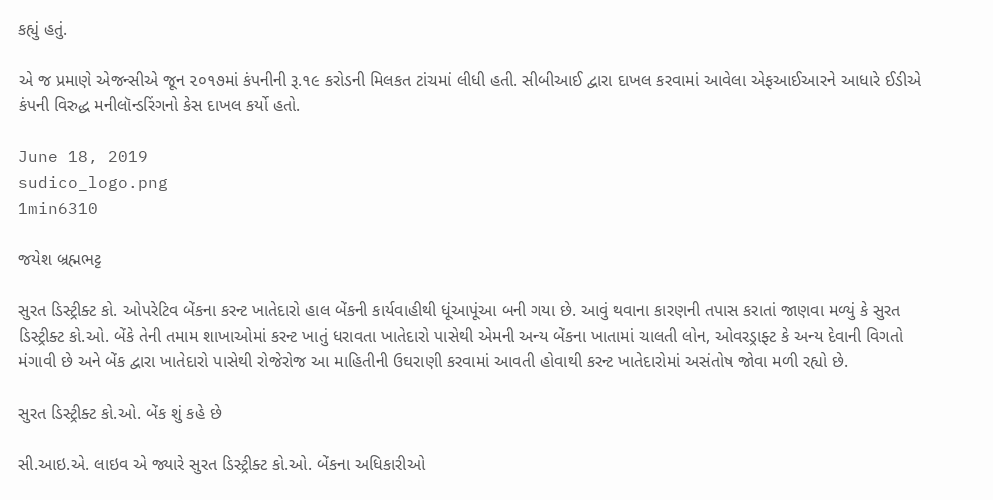કહ્યું હતું.

એ જ પ્રમાણે એજન્સીએ જૂન ૨૦૧૭માં કંપનીની રૂ.૧૯ કરોડની મિલકત ટાંચમાં લીધી હતી. સીબીઆઈ દ્વારા દાખલ કરવામાં આવેલા એફઆઈઆરને આધારે ઈડીએ કંપની વિરુદ્ધ મનીલૉન્ડરિંગનો કેસ દાખલ કર્યો હતો.

June 18, 2019
sudico_logo.png
1min6310

જયેશ બ્રહ્મભટ્ટ

સુરત ડિસ્ટ્રીક્ટ કો. ઓપરેટિવ બેંકના કરન્ટ ખાતેદારો હાલ બેંકની કાર્યવાહીથી ધૂંઆપૂંઆ બની ગયા છે. આવું થવાના કારણની તપાસ કરાતાં જાણવા મળ્યું કે સુરત ડિસ્ટ્રીક્ટ કો.ઓ. બેંકે તેની તમામ શાખાઓમાં કરન્ટ ખાતું ધરાવતા ખાતેદારો પાસેથી એમની અન્ય બેંકના ખાતામાં ચાલતી લોન, ઓવરડ્રાફ્ટ કે અન્ય દેવાની વિગતો મંગાવી છે અને બેંક દ્વારા ખાતેદારો પાસેથી રોજેરોજ આ માહિતીની ઉઘરાણી કરવામાં આવતી હોવાથી કરન્ટ ખાતેદારોમાં અસંતોષ જોવા મળી રહ્યો છે.

સુરત ડિસ્ટ્રીક્ટ કો.ઓ. બેંક શું કહે છે

સી.આઇ.એ. લાઇવ એ જ્યારે સુરત ડિસ્ટ્રીક્ટ કો.ઓ. બેંકના અધિકારીઓ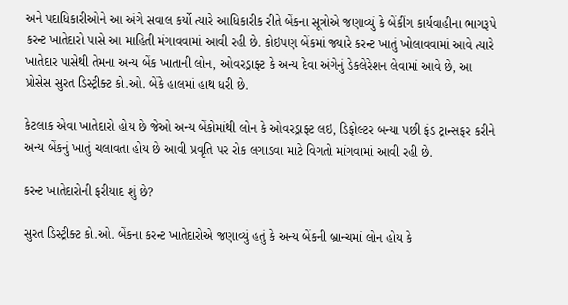અને પદાધિકારીઓને આ અંગે સવાલ કર્યો ત્યારે આધિકારીક રીતે બેંકના સૂત્રોએ જણાવ્યું કે બેંકીંગ કાર્યવાહીના ભાગરૂપે કરન્ટ ખાતેદારો પાસે આ માહિતી મંગાવવામાં આવી રહી છે. કોઇપણ બેંકમાં જ્યારે કરન્ટ ખાતું ખોલાવવામાં આવે ત્યારે ખાતેદાર પાસેથી તેમના અન્ય બેંક ખાતાની લોન, ઓવરડ્રાફ્ટ કે અન્ય દેવા અંગેનું ડેકલેરેશન લેવામાં આવે છે, આ પ્રોસેસ સુરત ડિસ્ટ્રીક્ટ કો.ઓ. બેંકે હાલમાં હાથ ધરી છે.

કેટલાક એવા ખાતેદારો હોય છે જેઓ અન્ય બેંકોમાંથી લોન કે ઓવરડ્રાફ્ટ લઇ, ડિફોલ્ટર બન્યા પછી ફંડ ટ્રાન્સફર કરીને અન્ય બેંકનું ખાતું ચલાવતા હોય છે આવી પ્રવૃતિ પર રોક લગાડવા માટે વિગતો માંગવામાં આવી રહી છે.

કરન્ટ ખાતેદારોની ફરીયાદ શું છે?

સુરત ડિસ્ટ્રીક્ટ કો.ઓ. બેંકના કરન્ટ ખાતેદારોએ જણાવ્યું હતું કે અન્ય બેંકની બ્રાન્ચમાં લોન હોય કે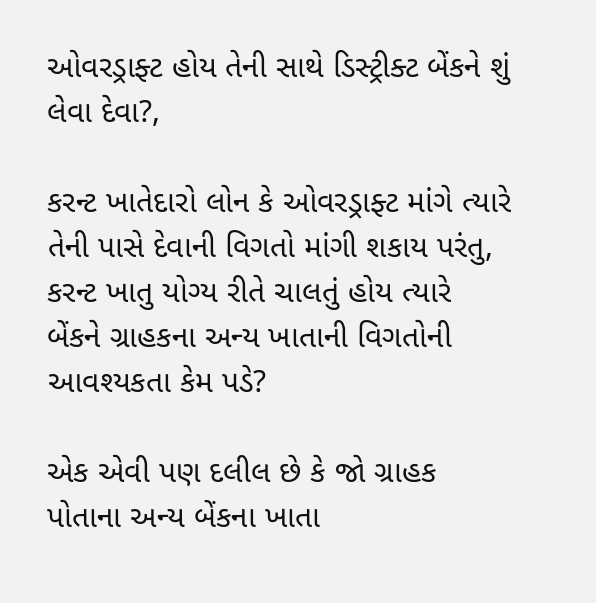ઓવરડ્રાફ્ટ હોય તેની સાથે ડિસ્ટ્રીક્ટ બેંકને શું લેવા દેવા?,

કરન્ટ ખાતેદારો લોન કે ઓવરડ્રાફ્ટ માંગે ત્યારે તેની પાસે દેવાની વિગતો માંગી શકાય પરંતુ, કરન્ટ ખાતુ યોગ્ય રીતે ચાલતું હોય ત્યારે બેંકને ગ્રાહકના અન્ય ખાતાની વિગતોની આવશ્યકતા કેમ પડે?

એક એવી પણ દલીલ છે કે જો ગ્રાહક પોતાના અન્ય બેંકના ખાતા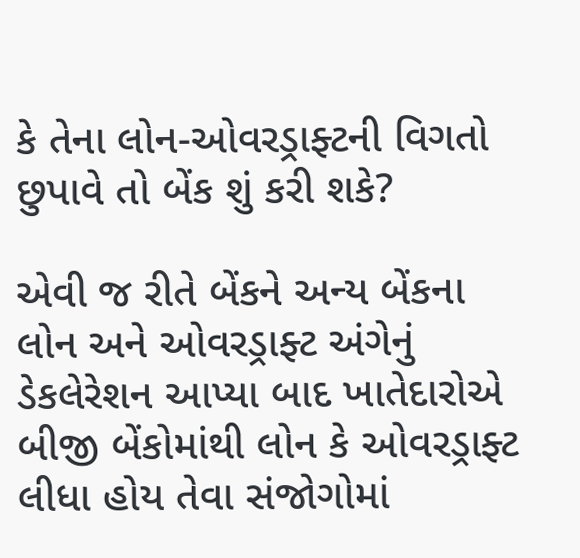કે તેના લોન-ઓવરડ્રાફ્ટની વિગતો છુપાવે તો બેંક શું કરી શકે?

એવી જ રીતે બેંકને અન્ય બેંકના લોન અને ઓવરડ્રાફ્ટ અંગેનું ડેકલેરેશન આપ્યા બાદ ખાતેદારોએ બીજી બેંકોમાંથી લોન કે ઓવરડ્રાફ્ટ લીધા હોય તેવા સંજોગોમાં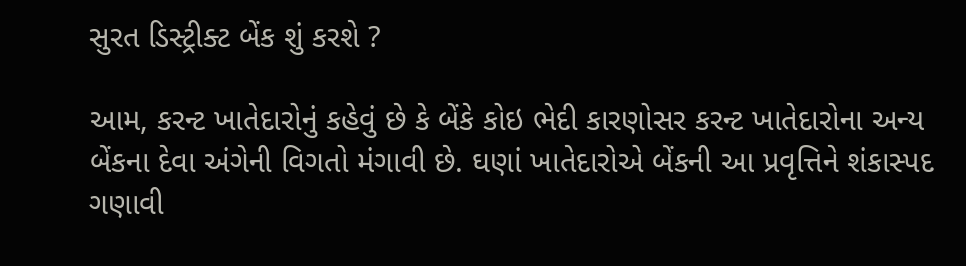સુરત ડિસ્ટ્રીક્ટ બેંક શું કરશે ?

આમ, કરન્ટ ખાતેદારોનું કહેવું છે કે બેંકે કોઇ ભેદી કારણોસર કરન્ટ ખાતેદારોના અન્ય બેંકના દેવા અંગેની વિગતો મંગાવી છે. ઘણાં ખાતેદારોએ બેંકની આ પ્રવૃત્તિને શંકાસ્પદ ગણાવી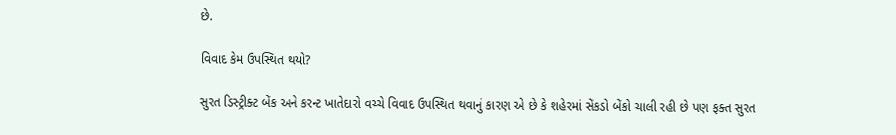છે.

વિવાદ કેમ ઉપસ્થિત થયો?

સુરત ડિસ્ટ્રીક્ટ બેંક અને કરન્ટ ખાતેદારો વચ્ચે વિવાદ ઉપસ્થિત થવાનું કારણ એ છે કે શહેરમાં સેંકડો બેંકો ચાલી રહી છે પણ ફક્ત સુરત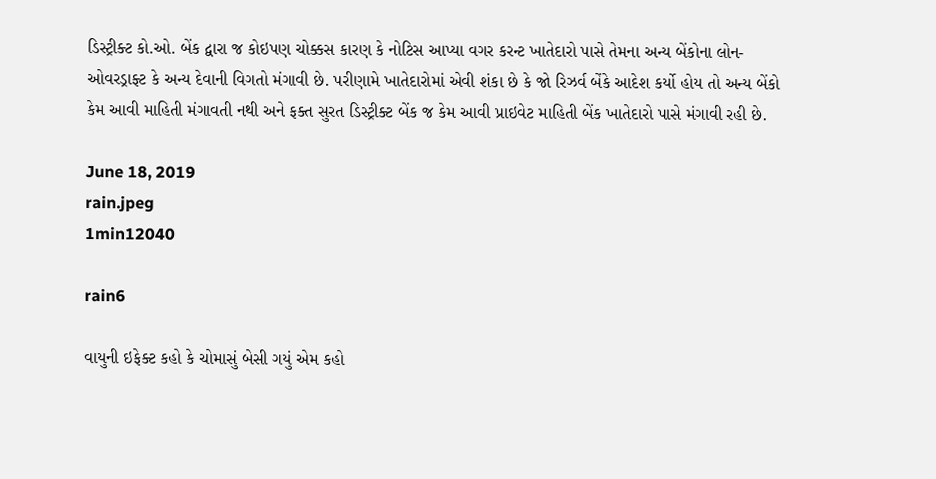ડિસ્ટ્રીક્ટ કો.ઓ. બેંક દ્વારા જ કોઇપણ ચોક્કસ કારણ કે નોટિસ આપ્યા વગર કરન્ટ ખાતેદારો પાસે તેમના અન્ય બેંકોના લોન-ઓવરડ્રાફ્ટ કે અન્ય દેવાની વિગતો મંગાવી છે. પરીણામે ખાતેદારોમાં એવી શંકા છે કે જો રિઝર્વ બેંકે આદેશ કર્યો હોય તો અન્ય બેંકો કેમ આવી માહિતી મંગાવતી નથી અને ફક્ત સુરત ડિસ્ટ્રીક્ટ બેંક જ કેમ આવી પ્રાઇવેટ માહિતી બેંક ખાતેદારો પાસે મંગાવી રહી છે.

June 18, 2019
rain.jpeg
1min12040

rain6

વાયુની ઇફેક્ટ કહો કે ચોમાસું બેસી ગયું એમ કહો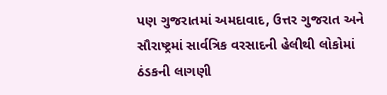પણ ગુજરાતમાં અમદાવાદ, ઉત્તર ગુજરાત અને સૌરાષ્ટ્રમાં સાર્વત્રિક વરસાદની હેલીથી લોકોમાં ઠંડકની લાગણી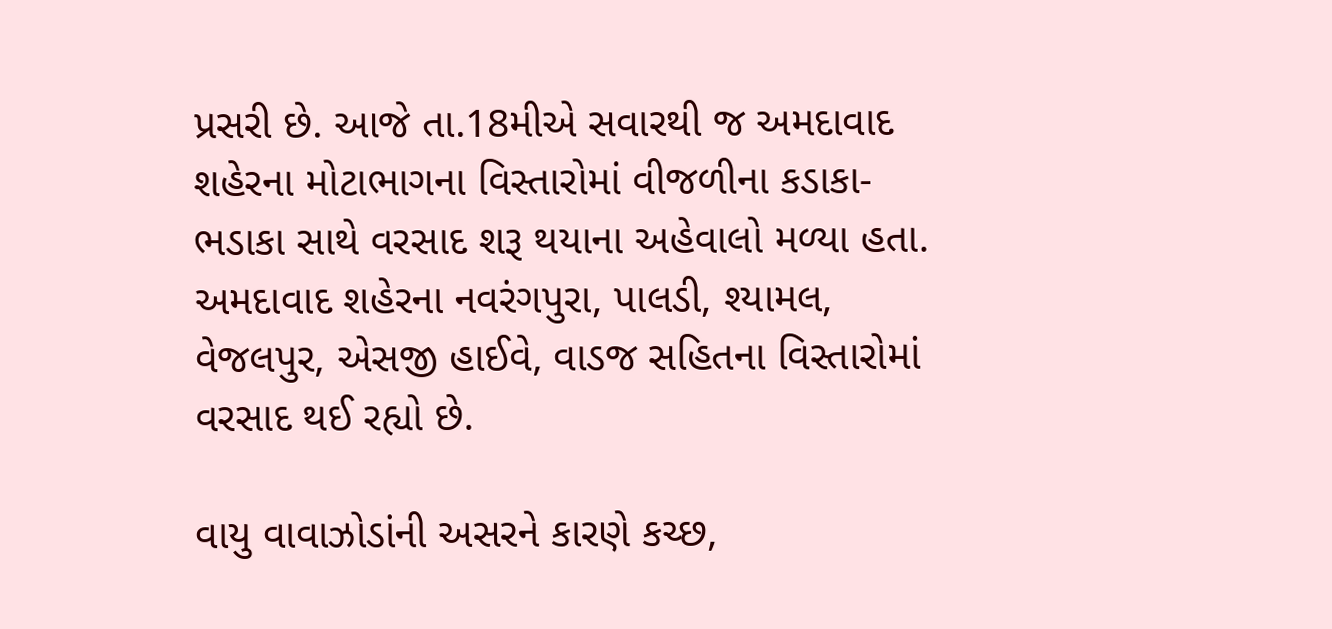પ્રસરી છે. આજે તા.18મીએ સવારથી જ અમદાવાદ શહેરના મોટાભાગના વિસ્તારોમાં વીજળીના કડાકા-ભડાકા સાથે વરસાદ શરૂ થયાના અહેવાલો મળ્યા હતા. અમદાવાદ શહેરના નવરંગપુરા, પાલડી, શ્યામલ, વેજલપુર, એસજી હાઈવે, વાડજ સહિતના વિસ્તારોમાં વરસાદ થઈ રહ્યો છે.

વાયુ વાવાઝોડાંની અસરને કારણે કચ્છ,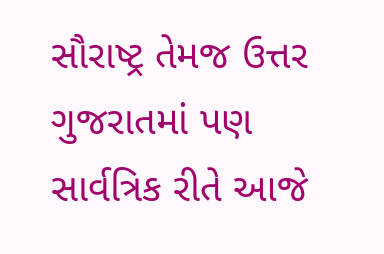સૌરાષ્ટ્ર તેમજ ઉત્તર ગુજરાતમાં પણ સાર્વત્રિક રીતે આજે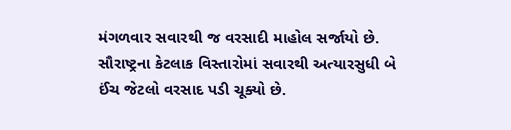મંગળવાર સવારથી જ વરસાદી માહોલ સર્જાયો છે. સૌરાષ્ટ્રના કેટલાક વિસ્તારોમાં સવારથી અત્યારસુધી બે ઈંચ જેટલો વરસાદ પડી ચૂક્યો છે.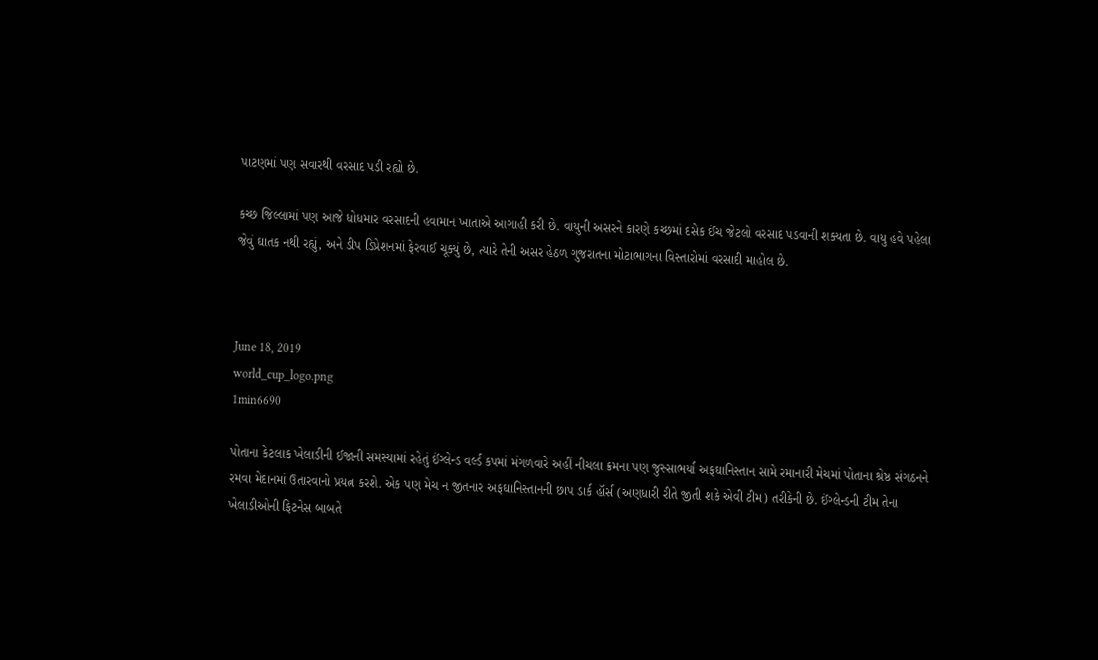પાટણમાં પણ સવારથી વરસાદ પડી રહ્યો છે.

કચ્છ જિલ્લામાં પણ આજે ધોધમાર વરસાદની હવામાન ખાતાએ આગાહી કરી છે. વાયુની અસરને કારણે કચ્છમાં દસેક ઈંચ જેટલો વરસાદ પડવાની શક્યતા છે. વાયુ હવે પહેલા જેવું ઘાતક નથી રહ્યું, અને ડીપ ડિપ્રેશનમાં ફેરવાઈ ચૂક્યું છે, ત્યારે તેની અસર હેઠળ ગુજરાતના મોટાભાગના વિસ્તારોમાં વરસાદી માહોલ છે.



June 18, 2019
world_cup_logo.png
1min6690

પોતાના કેટલાક ખેલાડીની ઈજાની સમસ્યામાં રહેતું ઈંગ્લેન્ડ વર્લ્ડ કપમાં મંગળવારે અહીં નીચલા ક્રમના પણ જુસ્સાભર્યા અફઘાનિસ્તાન સામે રમાનારી મેચમાં પોતાના શ્રેષ્ઠ સંગઠનને રમવા મેદાનમાં ઉતારવાનો પ્રયત્ન કરશે. એક પણ મેચ ન જીતનાર અફઘાનિસ્તાનની છાપ ડાર્ક હૉર્સ (અણધારી રીતે જીતી શકે એવી ટીમ) તરીકેની છે. ઈંગ્લેન્ડની ટીમ તેના ખેલાડીઓની ફિટનેસ બાબતે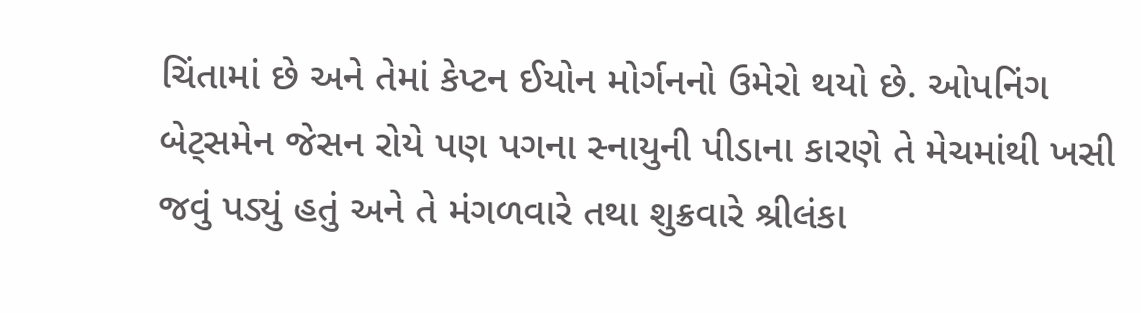ચિંતામાં છે અને તેમાં કેપ્ટન ઈયોન મોર્ગનનો ઉમેરો થયો છે. ઓપનિંગ બેટ્સમેન જેસન રોયે પણ પગના સ્નાયુની પીડાના કારણે તે મેચમાંથી ખસી જવું પડ્યું હતું અને તે મંગળવારે તથા શુક્રવારે શ્રીલંકા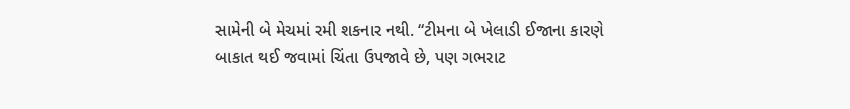સામેની બે મેચમાં રમી શકનાર નથી. “ટીમના બે ખેલાડી ઈજાના કારણે બાકાત થઈ જવામાં ચિંતા ઉપજાવે છે, પણ ગભરાટ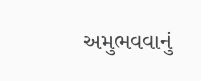અમુભવવાનું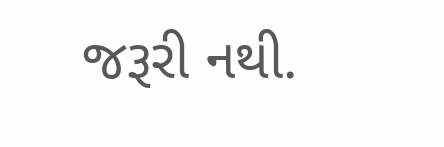જરૂરી નથી.